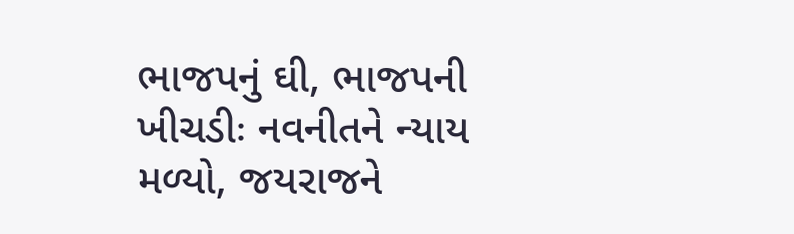ભાજપનું ઘી, ભાજપની ખીચડીઃ નવનીતને ન્યાય મળ્યો, જયરાજને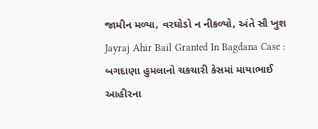જામીન મળ્યા, વરઘોડો ન નીકળ્યો, અંતે સૌ ખુશ
Jayraj Ahir Bail Granted In Bagdana Case : બગદાણા હુમલાનો ચકચારી કેસમાં માયાભાઈ આહીરના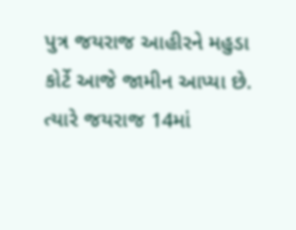પુત્ર જયરાજ આહીરને મહુડા કોર્ટે આજે જામીન આપ્યા છે. ત્યારે જયરાજ 14માં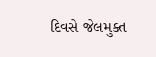દિવસે જેલમુક્ત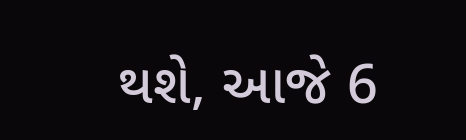થશે, આજે 6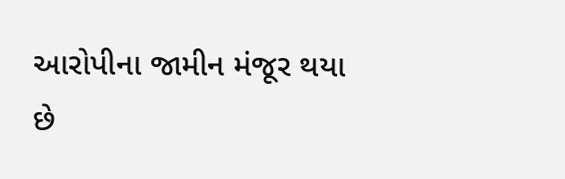આરોપીના જામીન મંજૂર થયા છે